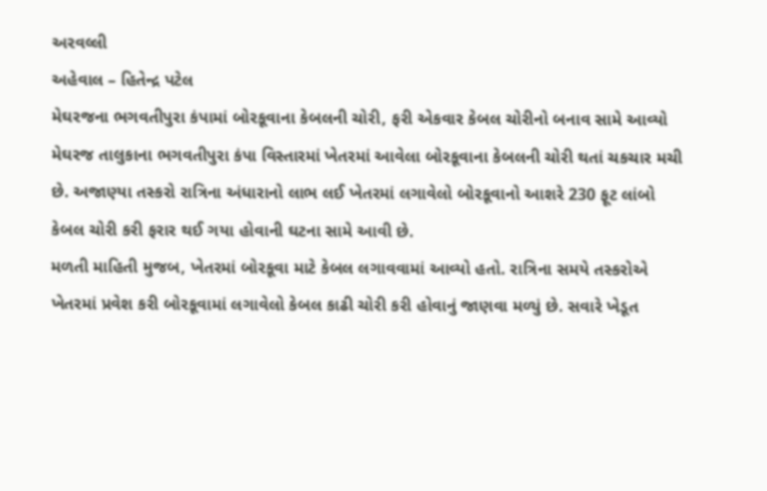અરવલ્લી
અહેવાલ – હિતેન્દ્ર પટેલ
મેઘરજના ભગવતીપુરા કંપામાં બોરકૂવાના કેબલની ચોરી, ફરી એકવાર કેબલ ચોરીનો બનાવ સામે આવ્યો
મેઘરજ તાલુકાના ભગવતીપુરા કંપા વિસ્તારમાં ખેતરમાં આવેલા બોરકૂવાના કેબલની ચોરી થતાં ચકચાર મચી છે. અજાણ્યા તસ્કરો રાત્રિના અંધારાનો લાભ લઈ ખેતરમાં લગાવેલો બોરકૂવાનો આશરે 230 ફૂટ લાંબો કેબલ ચોરી કરી ફરાર થઈ ગયા હોવાની ઘટના સામે આવી છે.
મળતી માહિતી મુજબ, ખેતરમાં બોરકૂવા માટે કેબલ લગાવવામાં આવ્યો હતો. રાત્રિના સમયે તસ્કરોએ ખેતરમાં પ્રવેશ કરી બોરકૂવામાં લગાવેલો કેબલ કાઢી ચોરી કરી હોવાનું જાણવા મળ્યું છે. સવારે ખેડૂત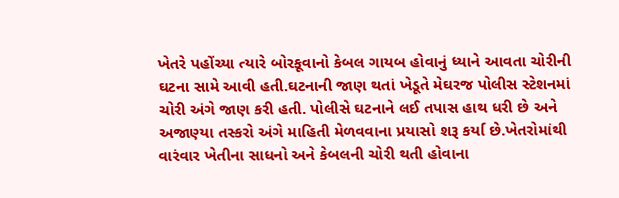ખેતરે પહોંચ્યા ત્યારે બોરકૂવાનો કેબલ ગાયબ હોવાનું ધ્યાને આવતા ચોરીની ઘટના સામે આવી હતી.ઘટનાની જાણ થતાં ખેડૂતે મેઘરજ પોલીસ સ્ટેશનમાં ચોરી અંગે જાણ કરી હતી. પોલીસે ઘટનાને લઈ તપાસ હાથ ધરી છે અને અજાણ્યા તસ્કરો અંગે માહિતી મેળવવાના પ્રયાસો શરૂ કર્યા છે.ખેતરોમાંથી વારંવાર ખેતીના સાધનો અને કેબલની ચોરી થતી હોવાના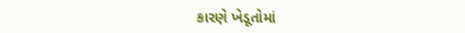કારણે ખેડૂતોમાં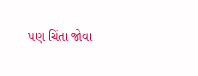પણ ચિંતા જોવા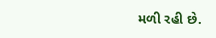મળી રહી છે.